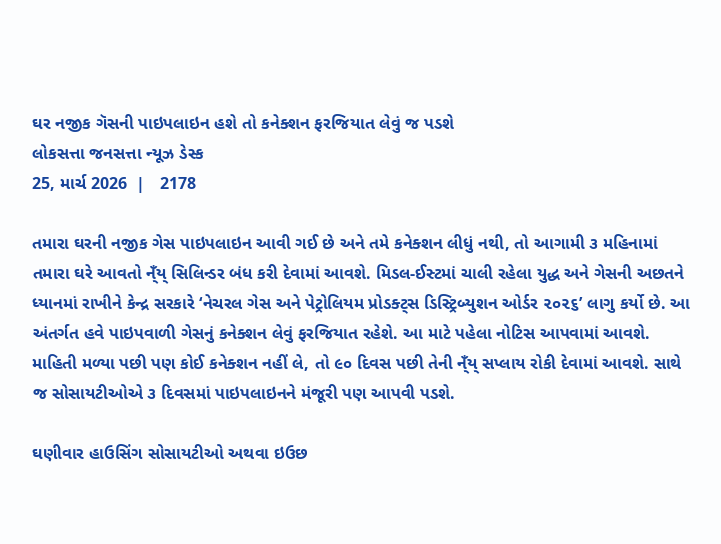ઘર નજીક ગૅસની પાઇપલાઇન હશે તો કનેક્શન ફરજિયાત લેવું જ પડશે
લોકસત્તા જનસત્તા ન્યૂઝ ડેસ્ક
25, માર્ચ 2026  |   2178

તમારા ઘરની નજીક ગેસ પાઇપલાઇન આવી ગઈ છે અને તમે કનેક્શન લીધું નથી, તો આગામી ૩ મહિનામાં તમારા ઘરે આવતો ન્ઁય્ સિલિન્ડર બંધ કરી દેવામાં આવશે. મિડલ-ઈસ્ટમાં ચાલી રહેલા યુદ્ધ અને ગેસની અછતને ધ્યાનમાં રાખીને કેન્દ્ર સરકારે ‘નેચરલ ગેસ અને પેટ્રોલિયમ પ્રોડક્ટ્સ ડિસ્ટ્રિબ્યુશન ઓર્ડર ૨૦૨૬’ લાગુ કર્યો છે. આ અંતર્ગત હવે પાઇપવાળી ગેસનું કનેક્શન લેવું ફરજિયાત રહેશે. આ માટે પહેલા નોટિસ આપવામાં આવશે. માહિતી મળ્યા પછી પણ કોઈ કનેક્શન નહીં લે, તો ૯૦ દિવસ પછી તેની ન્ઁય્ સપ્લાય રોકી દેવામાં આવશે. સાથે જ સોસાયટીઓએ ૩ દિવસમાં પાઇપલાઇનને મંજૂરી પણ આપવી પડશે.

ઘણીવાર હાઉસિંગ સોસાયટીઓ અથવા ઇઉછ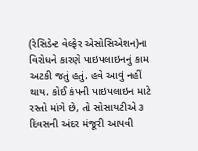(રેસિડેન્ટ વેલ્ફેર એસોસિએશન)ના વિરોધને કારણે પાઇપલાઇનનું કામ અટકી જતું હતું. હવે આવું નહીં થાય. કોઈ કંપની પાઇપલાઇન માટે રસ્તો માંગે છે, તો સોસાયટીએ ૩ દિવસની અંદર મંજૂરી આપવી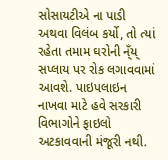સોસાયટીએ ના પાડી અથવા વિલંબ કર્યો, તો ત્યાં રહેતા તમામ ઘરોની ન્ઁય્ સપ્લાય પર રોક લગાવવામાં આવશે. પાઇપલાઇન નાખવા માટે હવે સરકારી વિભાગોને ફાઇલો અટકાવવાની મંજૂરી નથી.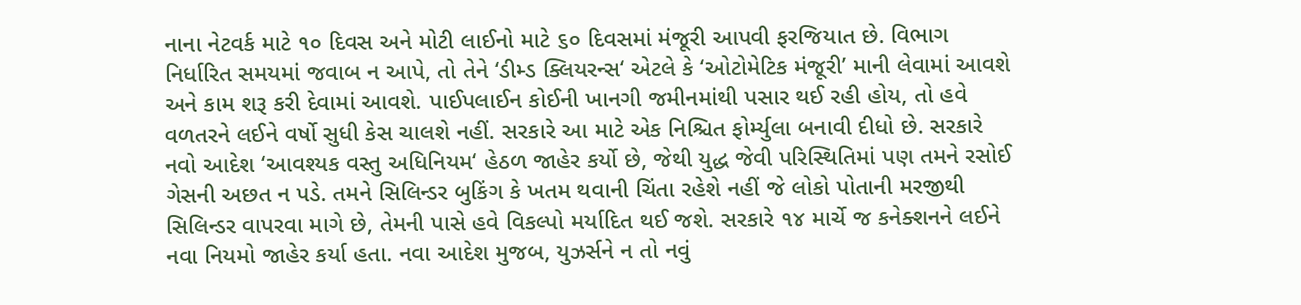નાના નેટવર્ક માટે ૧૦ દિવસ અને મોટી લાઈનો માટે ૬૦ દિવસમાં મંજૂરી આપવી ફરજિયાત છે. વિભાગ નિર્ધારિત સમયમાં જવાબ ન આપે, તો તેને ‘ડીમ્ડ ક્લિયરન્સ‘ એટલે કે ‘ઓટોમેટિક મંજૂરી’ માની લેવામાં આવશે અને કામ શરૂ કરી દેવામાં આવશે. પાઈપલાઈન કોઈની ખાનગી જમીનમાંથી પસાર થઈ રહી હોય, તો હવે વળતરને લઈને વર્ષો સુધી કેસ ચાલશે નહીં. સરકારે આ માટે એક નિશ્ચિત ફોર્મ્યુલા બનાવી દીધો છે. સરકારે નવો આદેશ ‘આવશ્યક વસ્તુ અધિનિયમ‘ હેઠળ જાહેર કર્યો છે, જેથી યુદ્ધ જેવી પરિસ્થિતિમાં પણ તમને રસોઈ ગેસની અછત ન પડે. તમને સિલિન્ડર બુકિંગ કે ખતમ થવાની ચિંતા રહેશે નહીં જે લોકો પોતાની મરજીથી સિલિન્ડર વાપરવા માગે છે, તેમની પાસે હવે વિકલ્પો મર્યાદિત થઈ જશે. સરકારે ૧૪ માર્ચે જ કનેક્શનને લઈને નવા નિયમો જાહેર કર્યા હતા. નવા આદેશ મુજબ, યુઝર્સને ન તો નવું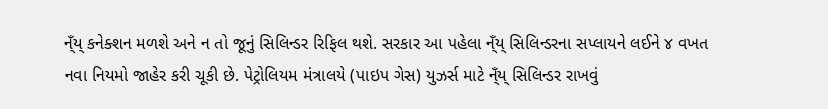ન્ઁય્ કનેક્શન મળશે અને ન તો જૂનું સિલિન્ડર રિફિલ થશે. સરકાર આ પહેલા ન્ઁય્ સિલિન્ડરના સપ્લાયને લઈને ૪ વખત નવા નિયમો જાહેર કરી ચૂકી છે. પેટ્રોલિયમ મંત્રાલયે (પાઇપ ગેસ) યુઝર્સ માટે ન્ઁય્ સિલિન્ડર રાખવું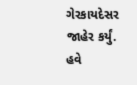ગેરકાયદેસર જાહેર કર્યું. હવે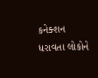કનેક્શન ધરાવતા લોકોને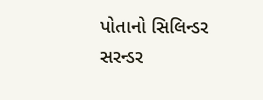પોતાનો સિલિન્ડર સરન્ડર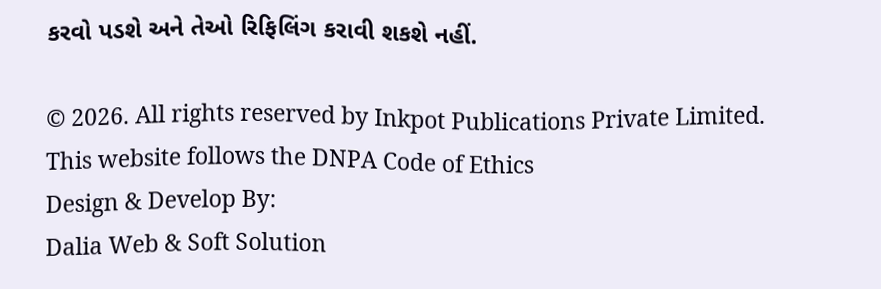કરવો પડશે અને તેઓ રિફિલિંગ કરાવી શકશે નહીં.

© 2026. All rights reserved by Inkpot Publications Private Limited.
This website follows the DNPA Code of Ethics
Design & Develop By:
Dalia Web & Soft Solution